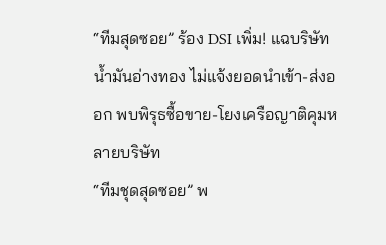“ทีมสุดซอย” ร้อง DSI เพิ่ม! แฉบริษัทน้ำมันอ่างทอง ไม่แจ้งยอดนำเข้า-ส่งออก พบพิรุธซื้อขาย-โยงเครือญาติคุมหลายบริษัท
“ทีมชุดสุดซอย” พ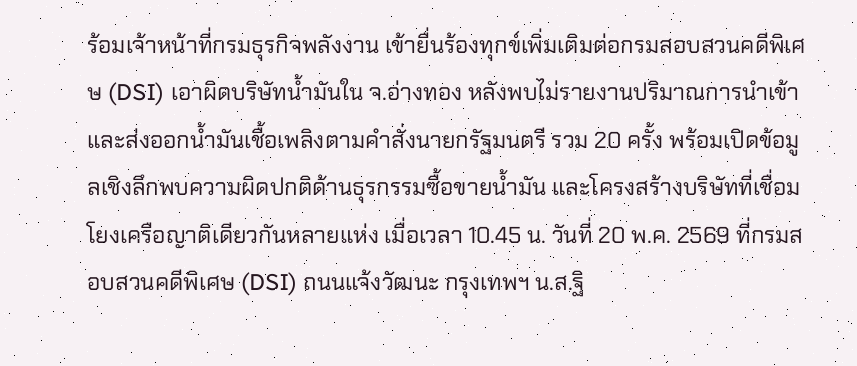ร้อมเจ้าหน้าที่กรมธุรกิจพลังงาน เข้ายื่นร้องทุกข์เพิ่มเติมต่อกรมสอบสวนคดีพิเศษ (DSI) เอาผิดบริษัทน้ำมันใน จ.อ่างทอง หลังพบไม่รายงานปริมาณการนำเข้าและส่งออกน้ำมันเชื้อเพลิงตามคำสั่งนายกรัฐมนตรี รวม 20 ครั้ง พร้อมเปิดข้อมูลเชิงลึกพบความผิดปกติด้านธุรกรรมซื้อขายน้ำมัน และโครงสร้างบริษัทที่เชื่อมโยงเครือญาติเดียวกันหลายแห่ง เมื่อเวลา 10.45 น. วันที่ 20 พ.ค. 2569 ที่กรมสอบสวนคดีพิเศษ (DSI) ถนนแจ้งวัฒนะ กรุงเทพฯ น.ส.ฐิ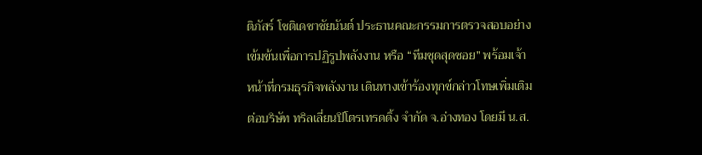ติภัสร์ โชติเดชาชัยนันต์ ประธานคณะกรรมการตรวจสอบอย่างเข้มข้นเพื่อการปฏิรูปพลังงาน หรือ “ทีมชุดสุดซอย” พร้อมเจ้าหน้าที่กรมธุรกิจพลังงาน เดินทางเข้าร้องทุกข์กล่าวโทษเพิ่มเติมต่อบริษัท ทริลเลี่ยนปิโตรเทรดดิ้ง จำกัด จ.อ่างทอง โดยมี น.ส.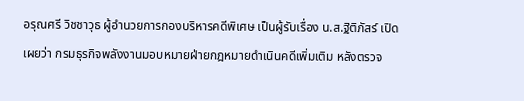อรุณศรี วิชชาวุธ ผู้อำนวยการกองบริหารคดีพิเศษ เป็นผู้รับเรื่อง น.ส.ฐิติภัสร์ เปิดเผยว่า กรมธุรกิจพลังงานมอบหมายฝ่ายกฎหมายดำเนินคดีเพิ่มเติม หลังตรวจ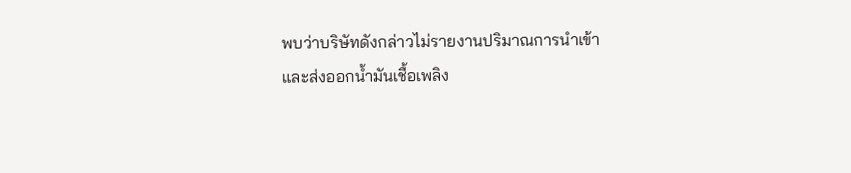พบว่าบริษัทดังกล่าวไม่รายงานปริมาณการนำเข้าและส่งออกน้ำมันเชื้อเพลิง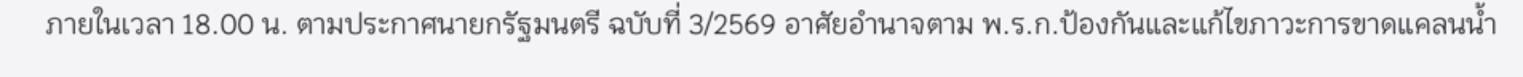ภายในเวลา 18.00 น. ตามประกาศนายกรัฐมนตรี ฉบับที่ 3/2569 อาศัยอำนาจตาม พ.ร.ก.ป้องกันและแก้ไขภาวะการขาดแคลนน้ำ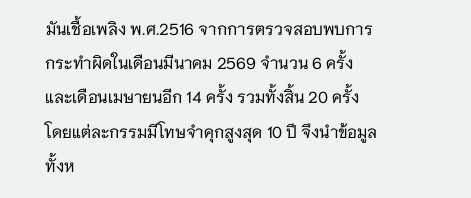มันเชื้อเพลิง พ.ศ.2516 จากการตรวจสอบพบการกระทำผิดในเดือนมีนาคม 2569 จำนวน 6 ครั้ง และเดือนเมษายนอีก 14 ครั้ง รวมทั้งสิ้น 20 ครั้ง โดยแต่ละกรรมมีโทษจำคุกสูงสุด 10 ปี จึงนำข้อมูลทั้งห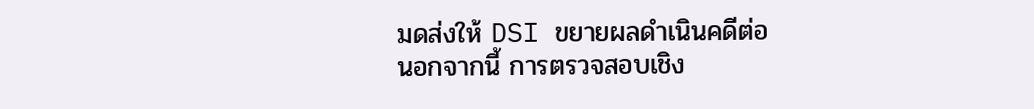มดส่งให้ DSI ขยายผลดำเนินคดีต่อ
นอกจากนี้ การตรวจสอบเชิง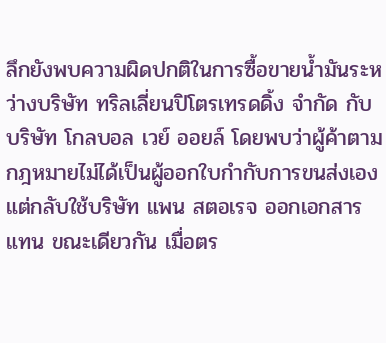ลึกยังพบความผิดปกติในการซื้อขายน้ำมันระหว่างบริษัท ทริลเลี่ยนปิโตรเทรดดิ้ง จำกัด กับบริษัท โกลบอล เวย์ ออยล์ โดยพบว่าผู้ค้าตามกฎหมายไม่ได้เป็นผู้ออกใบกำกับการขนส่งเอง แต่กลับใช้บริษัท แพน สตอเรจ ออกเอกสารแทน ขณะเดียวกัน เมื่อตร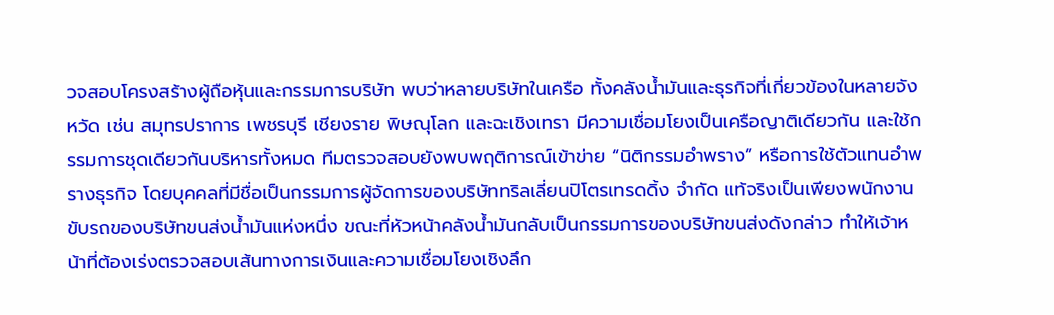วจสอบโครงสร้างผู้ถือหุ้นและกรรมการบริษัท พบว่าหลายบริษัทในเครือ ทั้งคลังน้ำมันและธุรกิจที่เกี่ยวข้องในหลายจังหวัด เช่น สมุทรปราการ เพชรบุรี เชียงราย พิษณุโลก และฉะเชิงเทรา มีความเชื่อมโยงเป็นเครือญาติเดียวกัน และใช้กรรมการชุดเดียวกันบริหารทั้งหมด ทีมตรวจสอบยังพบพฤติการณ์เข้าข่าย “นิติกรรมอำพราง” หรือการใช้ตัวแทนอำพรางธุรกิจ โดยบุคคลที่มีชื่อเป็นกรรมการผู้จัดการของบริษัททริลเลี่ยนปิโตรเทรดดิ้ง จำกัด แท้จริงเป็นเพียงพนักงานขับรถของบริษัทขนส่งน้ำมันแห่งหนึ่ง ขณะที่หัวหน้าคลังน้ำมันกลับเป็นกรรมการของบริษัทขนส่งดังกล่าว ทำให้เจ้าหน้าที่ต้องเร่งตรวจสอบเส้นทางการเงินและความเชื่อมโยงเชิงลึก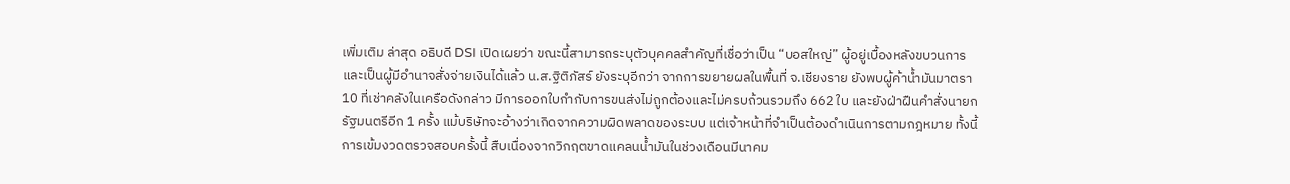เพิ่มเติม ล่าสุด อธิบดี DSI เปิดเผยว่า ขณะนี้สามารถระบุตัวบุคคลสำคัญที่เชื่อว่าเป็น “บอสใหญ่” ผู้อยู่เบื้องหลังขบวนการ และเป็นผู้มีอำนาจสั่งจ่ายเงินได้แล้ว น.ส.ฐิติภัสร์ ยังระบุอีกว่า จากการขยายผลในพื้นที่ จ.เชียงราย ยังพบผู้ค้าน้ำมันมาตรา 10 ที่เช่าคลังในเครือดังกล่าว มีการออกใบกำกับการขนส่งไม่ถูกต้องและไม่ครบถ้วนรวมถึง 662 ใบ และยังฝ่าฝืนคำสั่งนายกรัฐมนตรีอีก 1 ครั้ง แม้บริษัทจะอ้างว่าเกิดจากความผิดพลาดของระบบ แต่เจ้าหน้าที่จำเป็นต้องดำเนินการตามกฎหมาย ทั้งนี้ การเข้มงวดตรวจสอบครั้งนี้ สืบเนื่องจากวิกฤตขาดแคลนน้ำมันในช่วงเดือนมีนาคม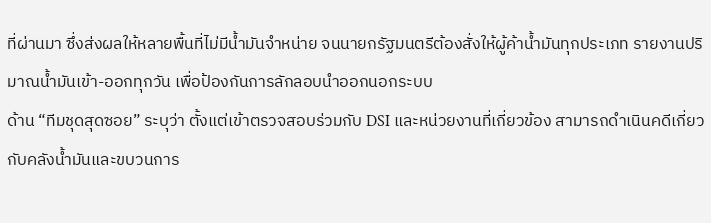ที่ผ่านมา ซึ่งส่งผลให้หลายพื้นที่ไม่มีน้ำมันจำหน่าย จนนายกรัฐมนตรีต้องสั่งให้ผู้ค้าน้ำมันทุกประเภท รายงานปริมาณน้ำมันเข้า-ออกทุกวัน เพื่อป้องกันการลักลอบนำออกนอกระบบ
ด้าน “ทีมชุดสุดซอย” ระบุว่า ตั้งแต่เข้าตรวจสอบร่วมกับ DSI และหน่วยงานที่เกี่ยวข้อง สามารถดำเนินคดีเกี่ยวกับคลังน้ำมันและขบวนการ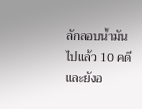ลักลอบน้ำมันไปแล้ว 10 คดี และยังอ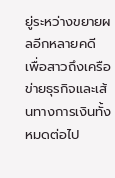ยู่ระหว่างขยายผลอีกหลายคดี เพื่อสาวถึงเครือข่ายธุรกิจและเส้นทางการเงินทั้งหมดต่อไป